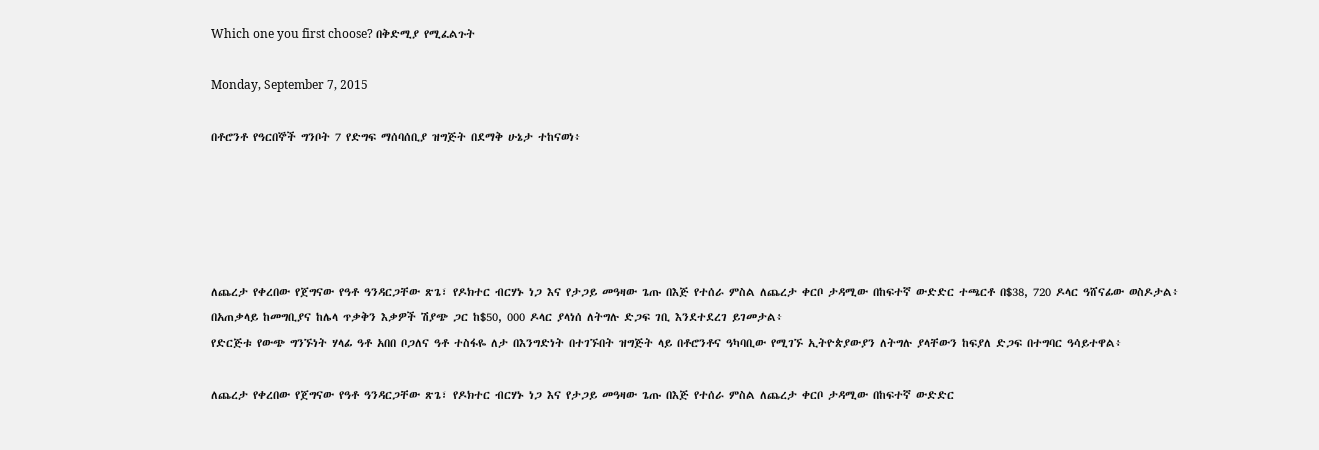Which one you first choose? በቅድሚያ የሚፈልጉት

Monday, September 7, 2015

በቶሮንቶ የዓርበኞች ግንቦት 7 የድግፍ ማሰባሰቢያ ዝግጅት በደማቅ ሁኔታ ተከናወነ፥





ለጨረታ የቀረበው የጀግናው የዓቶ ዓንዳርጋቸው ጽጌ፣ የዶክተር ብርሃኑ ነጋ እና የታጋይ መዓዛው ጌጡ በእጅ የተሰራ ምስል ለጨረታ ቀርቦ ታዳሚው በከፍተኛ ውድድር ተጫርቶ በ$38, 720 ዶላር ዓሸናፊው ወስዶታል፥
በአጠቃላይ ከመግቢያና ከሌላ ጥቃቅን እቃዎች ሽያጭ ጋር ከ$50, 000 ዶላር ያላነሰ ለትግሉ ድጋፍ ገቢ እንደተደረገ ይገመታል፥
የድርጅቱ የውጭ ግንኙነት ሃላፊ ዓቶ አበበ ቦጋለና ዓቶ ተስፋዬ ለታ በእንግድነት በተገኙበት ዝግጅት ላይ በቶሮንቶና ዓካባቢው የሚገኙ ኢትዮጵያውያን ለትግሉ ያላቸውን ከፍያለ ድጋፍ በተግባር ዓሳይተዋል፥

ለጨረታ የቀረበው የጀግናው የዓቶ ዓንዳርጋቸው ጽጌ፣ የዶክተር ብርሃኑ ነጋ እና የታጋይ መዓዛው ጌጡ በእጅ የተሰራ ምስል ለጨረታ ቀርቦ ታዳሚው በከፍተኛ ውድድር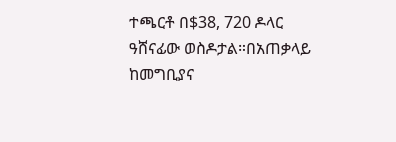ተጫርቶ በ$38, 720 ዶላር ዓሸናፊው ወስዶታል።በአጠቃላይ ከመግቢያና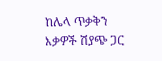ከሌላ ጥቃቅን እቃዎች ሽያጭ ጋር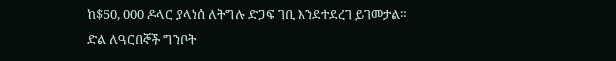ከ$50, 000 ዶላር ያላነሰ ለትግሉ ድጋፍ ገቢ እንደተደረገ ይገመታል።
ድል ለዓርበኞች ግንቦት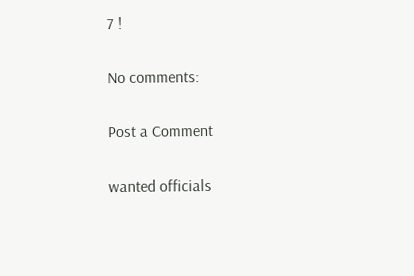7 !

No comments:

Post a Comment

wanted officials